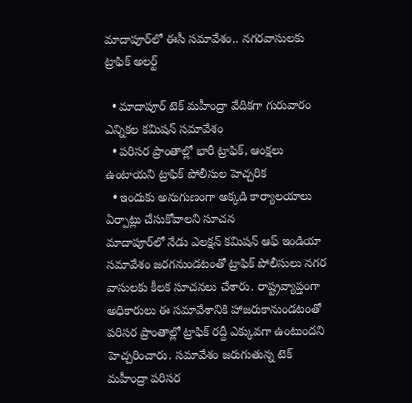మాదాపూర్‌లో ఈసీ సమావేశం.. నగరవాసులకు ట్రాఫిక్ అలర్ట్

  • మాదాపూర్ టెక్ మహీంద్రా వేదికగా గురువారం ఎన్నికల కమిషన్ సమావేశం
  • పరిసర ప్రాంతాల్లో భారీ ట్రాఫిక్, ఆంక్షలు ఉంటాయని ట్రాఫిక్ పోలీసుల హెచ్చరిక
  • ఇందుకు అనుగుణంగా అక్కడి కార్యాలయాలు ఏర్పాట్లు చేసుకోవాలని సూచన
మాదాపూర్‌లో నేడు ఎలక్షన్ కమిషన్ ఆఫ్ ఇండియా సమావేశం జరగనుండటంతో ట్రాఫిక్ పోలీసులు నగర వాసులకు కీలక సూచనలు చేశారు. రాష్ట్రవ్యాప్తంగా అధికారులు ఈ సమావేశానికి హాజరుకానుండటంతో పరిసర ప్రాంతాల్లో ట్రాఫిక్‌ రద్దీ ఎక్కువగా ఉంటుందని హెచ్చరించారు. సమావేశం జరుగుతున్న టెక్ మహీంద్రా పరిసర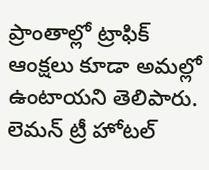ప్రాంతాల్లో ట్రాఫిక్ ఆంక్షలు కూడా అమల్లో ఉంటాయని తెలిపారు. లెమన్ ట్రీ హోటల్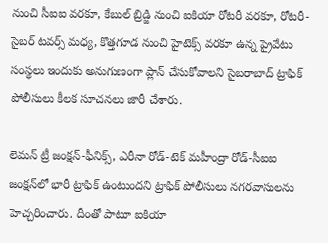నుంచి సీఐఐ వరకూ, కేబుల్ బ్రిడ్జి నుంచి ఐకియా రోటరీ వరకూ, రోటరీ-సైబర్ టవర్స్ మధ్య, కొత్తగూడ నుంచి హైటెక్స్ వరకూ ఉన్న ప్రైవేటు సంస్థలు ఇందుకు అనుగుణంగా ప్లాన్ చేసుకోవాలని సైబరాబాద్ ట్రాఫిక్ పోలీసులు కీలక సూచనలు జారీ చేశారు.

లెమన్ ట్రీ జంక్షన్-ఫీనిక్స్, ఎరీనా రోడ్-టెక్ మహీంద్రా రోడ్-సీఐఐ జంక్షన్‌లో భారీ ట్రాఫిక్‌ ఉంటుందని ట్రాఫిక్ పోలీసులు నగరవాసులను హెచ్చరించారు. దీంతో పాటూ ఐకియా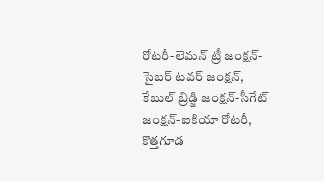రోటరీ-లెమన్ ట్రీ జంక్షన్- సైబర్ టవర్ జంక్షన్‌, కేబుల్ బ్రిడ్జి జంక్షన్-సీగేట్ జంక్షన్-ఐకియా రోటరీ, కొత్తగూడ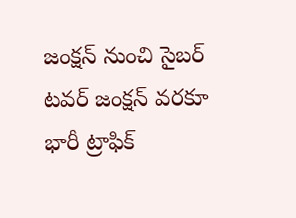జంక్షన్ నుంచి సైబర్ టవర్ జంక్షన్ వరకూ భారీ ట్రాఫిక్‌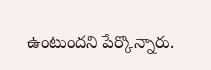ఉంటుందని పేర్కొన్నారు.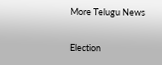More Telugu News

Election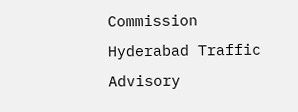Commission Hyderabad Traffic Advisory